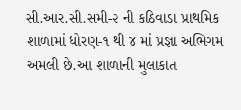સી.આર.સી.સમી-૨ ની કઠિવાડા પ્રાથમિક શાળામાં ધોરણ-૧ થી ૪ માં પ્રજ્ઞા અભિગમ અમલી છે.આ શાળાની મુલાકાત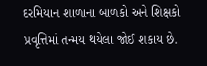દરમિયાન શાળાના બાળકો અને શિક્ષકો પ્રવૃત્તિમાં તન્મય થયેલા જોઈ શકાય છે.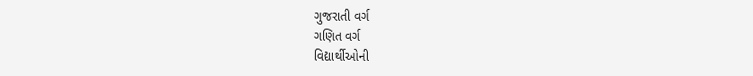ગુજરાતી વર્ગ
ગણિત વર્ગ
વિદ્યાર્થીઓની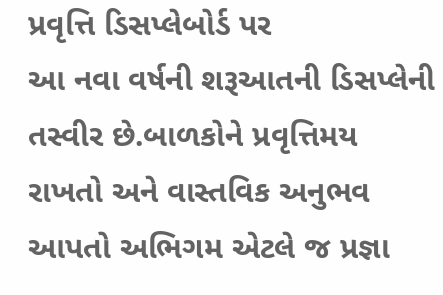પ્રવૃત્તિ ડિસપ્લેબોર્ડ પર
આ નવા વર્ષની શરૂઆતની ડિસપ્લેની તસ્વીર છે.બાળકોને પ્રવૃત્તિમય રાખતો અને વાસ્તવિક અનુભવ આપતો અભિગમ એટલે જ પ્રજ્ઞા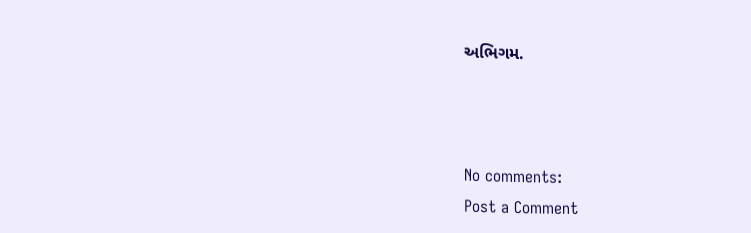અભિગમ.



No comments:
Post a Comment